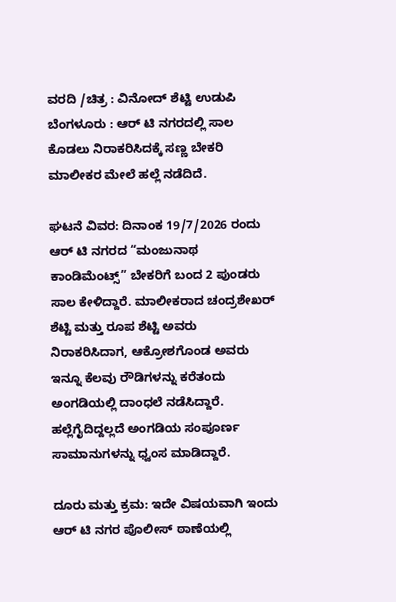ವರದಿ /ಚಿತ್ರ : ವಿನೋದ್ ಶೆಟ್ಟಿ ಉಡುಪಿ
ಬೆಂಗಳೂರು : ಆರ್ ಟಿ ನಗರದಲ್ಲಿ ಸಾಲ ಕೊಡಲು ನಿರಾಕರಿಸಿದಕ್ಕೆ ಸಣ್ಣ ಬೇಕರಿ ಮಾಲೀಕರ ಮೇಲೆ ಹಲ್ಲೆ ನಡೆದಿದೆ.

ಘಟನೆ ವಿವರ: ದಿನಾಂಕ 19/7/2026 ರಂದು ಆರ್ ಟಿ ನಗರದ “ಮಂಜುನಾಥ ಕಾಂಡಿಮೆಂಟ್ಸ್” ಬೇಕರಿಗೆ ಬಂದ 2 ಪುಂಡರು ಸಾಲ ಕೇಳಿದ್ದಾರೆ. ಮಾಲೀಕರಾದ ಚಂದ್ರಶೇಖರ್ ಶೆಟ್ಟಿ ಮತ್ತು ರೂಪ ಶೆಟ್ಟಿ ಅವರು ನಿರಾಕರಿಸಿದಾಗ, ಆಕ್ರೋಶಗೊಂಡ ಅವರು ಇನ್ನೂ ಕೆಲವು ರೌಡಿಗಳನ್ನು ಕರೆತಂದು ಅಂಗಡಿಯಲ್ಲಿ ದಾಂಧಲೆ ನಡೆಸಿದ್ದಾರೆ.
ಹಲ್ಲೆಗೈದಿದ್ದಲ್ಲದೆ ಅಂಗಡಿಯ ಸಂಪೂರ್ಣ ಸಾಮಾನುಗಳನ್ನು ಧ್ವಂಸ ಮಾಡಿದ್ದಾರೆ.

ದೂರು ಮತ್ತು ಕ್ರಮ: ಇದೇ ವಿಷಯವಾಗಿ ಇಂದು ಆರ್ ಟಿ ನಗರ ಪೊಲೀಸ್ ಠಾಣೆಯಲ್ಲಿ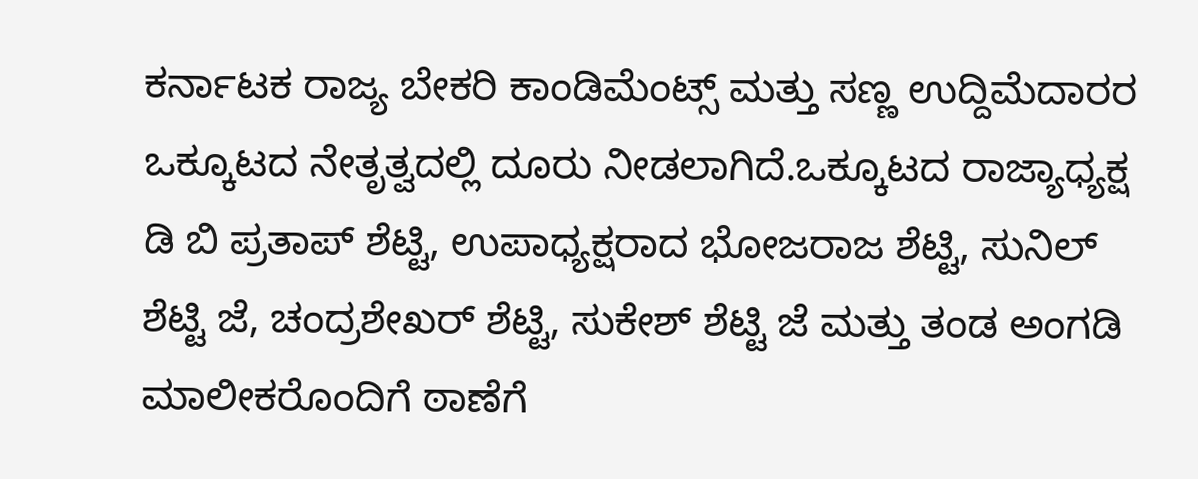ಕರ್ನಾಟಕ ರಾಜ್ಯ ಬೇಕರಿ ಕಾಂಡಿಮೆಂಟ್ಸ್ ಮತ್ತು ಸಣ್ಣ ಉದ್ದಿಮೆದಾರರ ಒಕ್ಕೂಟದ ನೇತೃತ್ವದಲ್ಲಿ ದೂರು ನೀಡಲಾಗಿದೆ.ಒಕ್ಕೂಟದ ರಾಜ್ಯಾಧ್ಯಕ್ಷ ಡಿ ಬಿ ಪ್ರತಾಪ್ ಶೆಟ್ಟಿ, ಉಪಾಧ್ಯಕ್ಷರಾದ ಭೋಜರಾಜ ಶೆಟ್ಟಿ, ಸುನಿಲ್ ಶೆಟ್ಟಿ ಜೆ, ಚಂದ್ರಶೇಖರ್ ಶೆಟ್ಟಿ, ಸುಕೇಶ್ ಶೆಟ್ಟಿ ಜೆ ಮತ್ತು ತಂಡ ಅಂಗಡಿ ಮಾಲೀಕರೊಂದಿಗೆ ಠಾಣೆಗೆ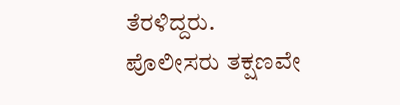ತೆರಳಿದ್ದರು.
ಪೊಲೀಸರು ತಕ್ಷಣವೇ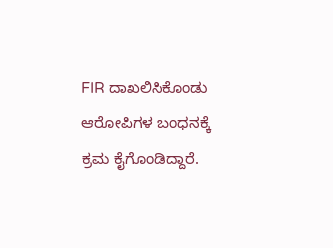FIR ದಾಖಲಿಸಿಕೊಂಡು ಆರೋಪಿಗಳ ಬಂಧನಕ್ಕೆ ಕ್ರಮ ಕೈಗೊಂಡಿದ್ದಾರೆ.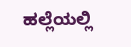ಹಲ್ಲೆಯಲ್ಲಿ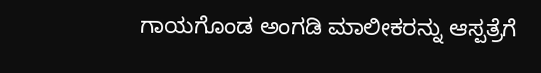ಗಾಯಗೊಂಡ ಅಂಗಡಿ ಮಾಲೀಕರನ್ನು ಆಸ್ಪತ್ರೆಗೆ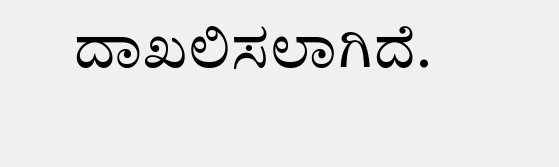ದಾಖಲಿಸಲಾಗಿದೆ.